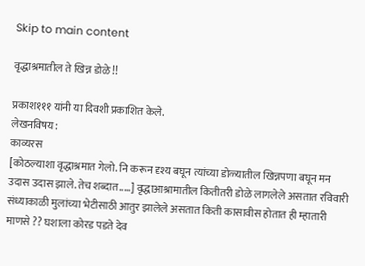Skip to main content

वृद्धाश्रमातील ते खिन्न डोळे !!

प्रकाश१११ यांनी या दिवशी प्रकाशित केले.
लेखनविषय:
काव्यरस
[कोठल्याशा वृद्धाश्रमात गेलो. नि करून दृश्य बघून त्यांच्या डोळ्यातील खिन्नपणा बघून मन उदास उदास झाले. तेच शब्दात.....] वृद्धाआश्रामातील कितीतरी डोळे लागलेले असतात रविवारी संध्याकाळी मुलांच्या भेटीसाठी आतुर झालेले असतात किती कासावीस होतात ही म्हातारी माणसे ?? घशाला कोरड पडते देव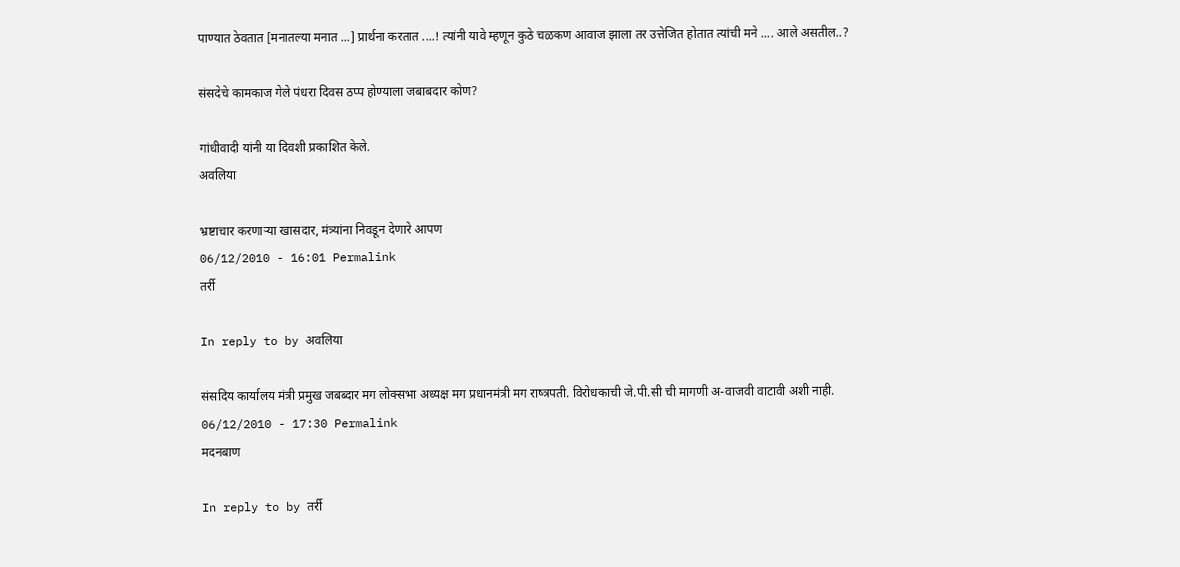पाण्यात ठेवतात [मनातल्या मनात ...] प्रार्थना करतात ....! त्यांनी यावे म्हणून कुठे चळकण आवाज झाला तर उत्तेजित होतात त्यांची मने .... आले असतील..?

संसदेचे कामकाज गेले पंधरा दिवस ठप्प होण्याला जबाबदार कोण?

गांधीवादी यांनी या दिवशी प्रकाशित केले.
अवलिया

भ्रष्टाचार करणार्‍या खासदार, मंत्र्यांना निवडून देणारे आपण
06/12/2010 - 16:01 Permalink
तर्री

In reply to by अवलिया

संसदिय कार्यालय मंत्री प्रमुख जबब्दार मग लोक्सभा अध्यक्ष मग प्रधानमंत्री मग राष्त्रपती. विरोधकाची जे.पी.सी ची मागणी अ-वाजवी वाटावी अशी नाही.
06/12/2010 - 17:30 Permalink
मदनबाण

In reply to by तर्री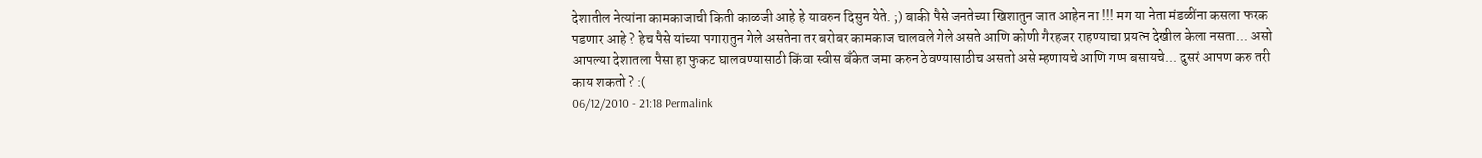देशातील नेत्यांना कामकाजाची किती काळजी आहे हे यावरुन दिसुन येते. ;) बाकी पैसे जनतेच्या खिशातुन जात आहेन ना !!! मग या नेता मंडळींना कसला फरक पडणार आहे ? हेच पैसे यांच्या पगारातुन गेले असतेना तर बरोबर कामकाज चालवले गेले असते आणि कोणी गैरहजर राहण्याचा प्रयत्न देखील केला नसता... असो आपल्या देशातला पैसा हा फुकट घालवण्यासाठी किंवा स्वीस बॅंकेत जमा करुन ठेवण्यासाठीच असतो असे म्हणायचे आणि गप्प बसायचे... दुसरं आपण करु तरी काय शकतो ? :(
06/12/2010 - 21:18 Permalink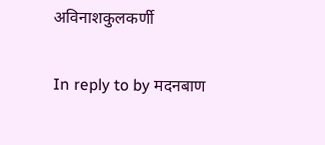अविनाशकुलकर्णी

In reply to by मदनबाण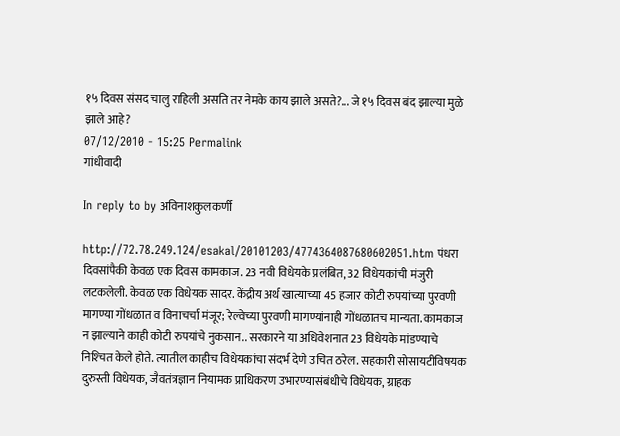१५ दिवस संसद चालु राहिली असति तर नेमके काय झाले असते?... जे १५ दिवस बंद झाल्या मुळे झाले आहे?
07/12/2010 - 15:25 Permalink
गांधीवादी

In reply to by अविनाशकुलकर्णी

http://72.78.249.124/esakal/20101203/4774364087680602051.htm पंधरा दिवसांपैकी केवळ एक दिवस कामकाज. 23 नवी विधेयके प्रलंबित, 32 विधेयकांची मंजुरी लटकलेली. केवळ एक विधेयक सादर. केंद्रीय अर्थ खात्याच्या 45 हजार कोटी रुपयांच्या पुरवणी मागण्या गोंधळात व विनाचर्चा मंजूर; रेल्वेच्या पुरवणी मागण्यांनाही गोंधळातच मान्यता. कामकाज न झाल्याने काही कोटी रुपयांचे नुकसान.. सरकारने या अधिवेशनात 23 विधेयके मांडण्याचे निश्‍चित केले होते. त्यातील काहीच विधेयकांचा संदर्भ देणे उचित ठरेल. सहकारी सोसायटीविषयक दुरुस्ती विधेयक, जैवतंत्रज्ञान नियामक प्राधिकरण उभारण्यासंबंधीचे विधेयक, ग्राहक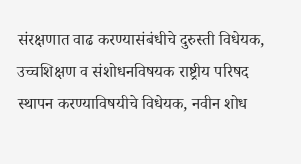संरक्षणात वाढ करण्यासंबंधीचे दुरुस्ती विधेयक, उच्चशिक्षण व संशोधनविषयक राष्ट्रीय परिषद स्थापन करण्याविषयीचे विधेयक, नवीन शोध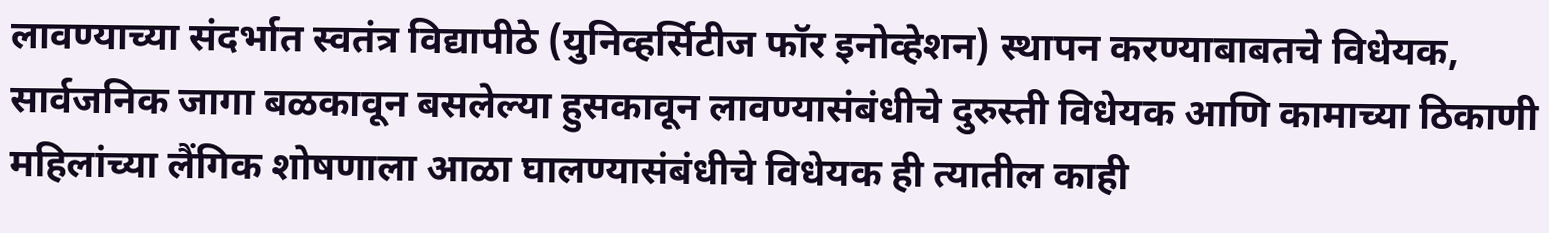लावण्याच्या संदर्भात स्वतंत्र विद्यापीठे (युनिव्हर्सिटीज फॉर इनोव्हेशन) स्थापन करण्याबाबतचे विधेयक, सार्वजनिक जागा बळकावून बसलेल्या हुसकावून लावण्यासंबंधीचे दुरुस्ती विधेयक आणि कामाच्या ठिकाणी महिलांच्या लैंगिक शोषणाला आळा घालण्यासंबंधीचे विधेयक ही त्यातील काही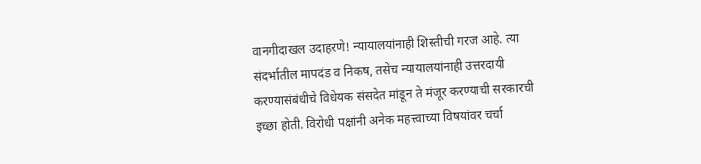वानगीदाखल उदाहरणे! न्यायालयांनाही शिस्तीची गरज आहे. त्या संदर्भातील मापदंड व निकष, तसेच न्यायालयांनाही उत्तरदायी करण्यासंबंधीचे विधेयक संसदेत मांडून ते मंजूर करण्याची सरकारची इच्छा होती. विरोधी पक्षांनी अनेक महत्त्वाच्या विषयांवर चर्चा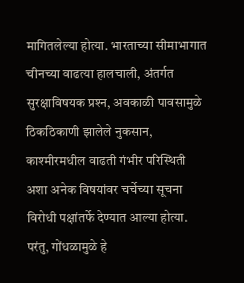मागितलेल्या होत्या. भारताच्या सीमाभागात चीनच्या वाढत्या हालचाली, अंतर्गत सुरक्षाविषयक प्रश्‍न, अवकाळी पावसामुळे ठिकठिकाणी झालेले नुकसान, काश्‍मीरमधील वाढती गंभीर परिस्थिती अशा अनेक विषयांवर चर्चेच्या सूचना विरोधी पक्षांतर्फे देण्यात आल्या होत्या. परंतु, गोंधळामुळे हे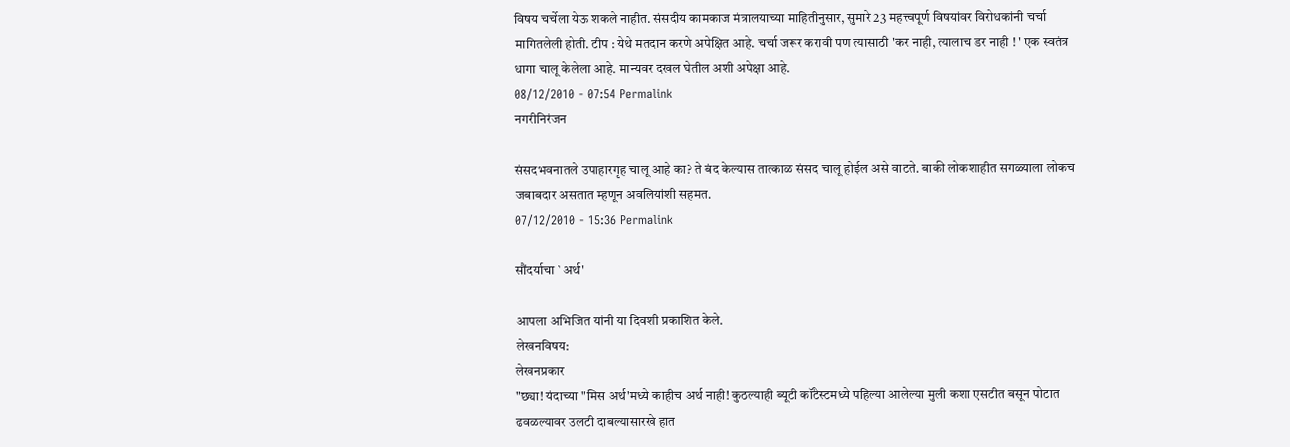विषय चर्चेला येऊ शकले नाहीत. संसदीय कामकाज मंत्रालयाच्या माहितीनुसार, सुमारे 23 महत्त्वपूर्ण विषयांवर विरोधकांनी चर्चा मागितलेली होती. टीप : येथे मतदान करणे अपेक्षित आहे. चर्चा जरूर करावी पण त्यासाठी 'कर नाही, त्यालाच डर नाही ! ' एक स्वतंत्र धागा चालू केलेला आहे. मान्यवर दखल घेतील अशी अपेक्षा आहे.
08/12/2010 - 07:54 Permalink
नगरीनिरंजन

संसदभवनातले उपाहारगृह चालू आहे का? ते बंद केल्यास तात्काळ संसद चालू होईल असे वाटते. बाकी लोकशाहीत सगळ्याला लोकच जबाबदार असतात म्हणून अवलियांशी सहमत.
07/12/2010 - 15:36 Permalink

सौंदर्याचा `अर्थ'

आपला अभिजित यांनी या दिवशी प्रकाशित केले.
लेखनविषय:
लेखनप्रकार
"छ्या! यंदाच्या "मिस अर्थ'मध्ये काहीच अर्थ नाही! कुठल्याही ब्यूटी कॉंटेस्टमध्ये पहिल्या आलेल्या मुली कशा एसटीत बसून पोटात ढवळल्यावर उलटी दाबल्यासारखे हात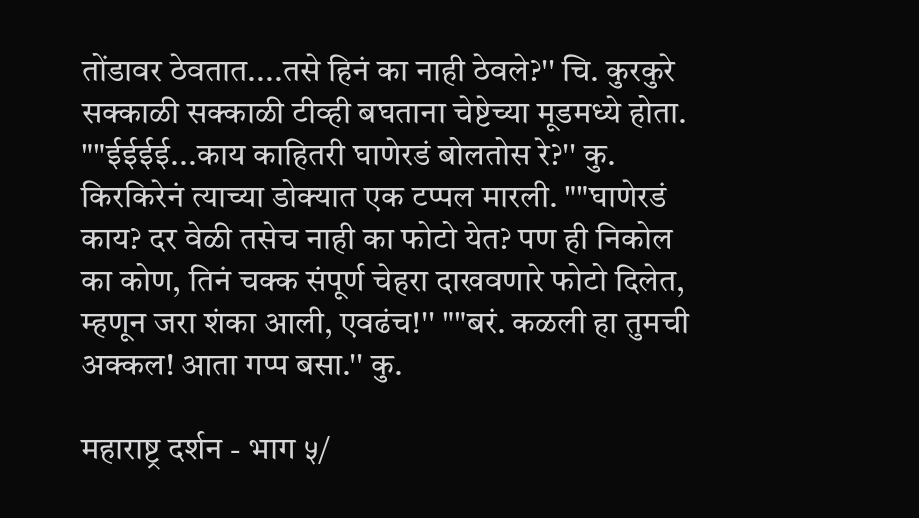तोंडावर ठेवतात....तसे हिनं का नाही ठेवले?'' चि. कुरकुरे सक्काळी सक्काळी टीव्ही बघताना चेष्टेच्या मूडमध्ये होता. ""ईईईई...काय काहितरी घाणेरडं बोलतोस रे?'' कु. किरकिरेनं त्याच्या डोक्‍यात एक टप्पल मारली. ""घाणेरडं काय? दर वेळी तसेच नाही का फोटो येत? पण ही निकोल का कोण, तिनं चक्क संपूर्ण चेहरा दाखवणारे फोटो दिलेत, म्हणून जरा शंका आली, एवढंच!'' ""बरं. कळली हा तुमची अक्कल! आता गप्प बसा.'' कु.

महाराष्ट्र दर्शन - भाग ५/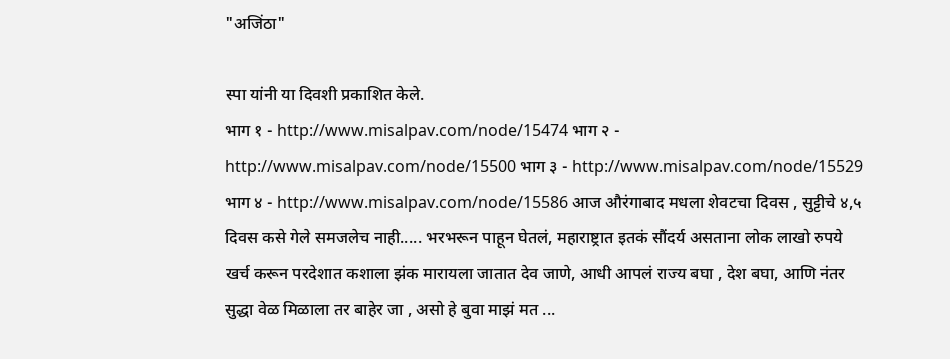"अजिंठा"

स्पा यांनी या दिवशी प्रकाशित केले.
भाग १ - http://www.misalpav.com/node/15474 भाग २ - http://www.misalpav.com/node/15500 भाग ३ - http://www.misalpav.com/node/15529 भाग ४ - http://www.misalpav.com/node/15586 आज औरंगाबाद मधला शेवटचा दिवस , सुट्टीचे ४,५ दिवस कसे गेले समजलेच नाही..... भरभरून पाहून घेतलं, महाराष्ट्रात इतकं सौंदर्य असताना लोक लाखो रुपये खर्च करून परदेशात कशाला झंक मारायला जातात देव जाणे, आधी आपलं राज्य बघा , देश बघा, आणि नंतर सुद्धा वेळ मिळाला तर बाहेर जा , असो हे बुवा माझं मत ...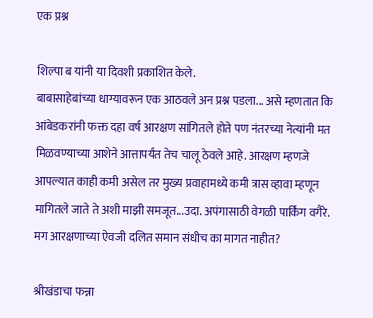एक प्रश्न

शिल्पा ब यांनी या दिवशी प्रकाशित केले.
बाबासाहेबांच्या धाग्यावरून एक आठवले अन प्रश्न पडला... असे म्हणतात कि आंबेडकरांनी फक्त दहा वर्ष आरक्षण सांगितले होते पण नंतरच्या नेत्यांनी मत मिळवण्याच्या आशेने आत्तापर्यंत तेच चालू ठेवले आहे. आरक्षण म्हणजे आपल्यात काही कमी असेल तर मुख्य प्रवाहामध्ये कमी त्रास व्हावा म्हणून मागितले जाते ते अशी माझी समजूत...उदा. अपंगासाठी वेगळी पार्किंग वगैरे. मग आरक्षणाच्या ऐवजी दलित समान संधीच का मागत नाहीत?

श्रीखंडाचा फन्ना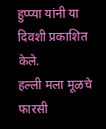हुप्प्या यांनी या दिवशी प्रकाशित केले.
हल्ली मला मूळचे फारसी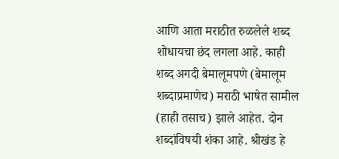आणि आता मराठीत रुळलेले शब्द शोधायचा छंद लगला आहे. काही शब्द अगदी बेमालूमपणे (बेमालूम शब्दाप्रमाणेच) मराठी भाषेत सामील (हाही तसाच) झाले आहेत. दोन शब्दांविषयी शंका आहे. श्रीखंड हे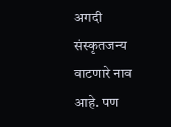अगदी संस्कृतजन्य वाटणारे नाव आहे. पण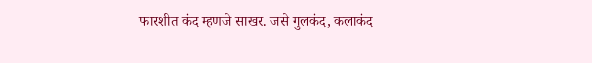फारशीत कंद म्हणजे साखर. जसे गुलकंद, कलाकंद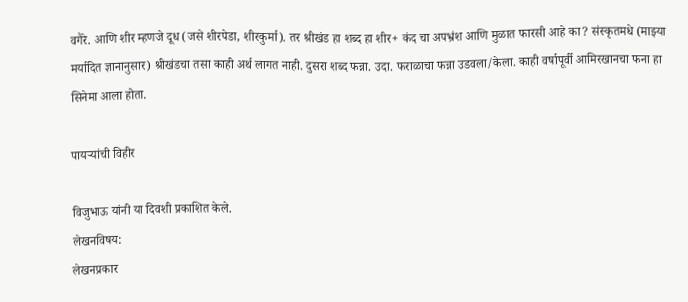वगैरे. आणि शीर म्हणजे दूध (जसे शीरपेडा, शीरकुर्मा). तर श्रीखंड हा शब्द हा शीर+ कंद चा अपभ्रंश आणि मुळात फारसी आहे का? संस्कृतमधे (माझ्या मर्यादित ज्ञानानुसार) श्रीखंडचा तसा काही अर्थ लागत नाही. दुसरा शब्द फन्ना. उदा. फराळाचा फन्ना उडवला/केला. काही वर्षापूर्वी आमिरखानचा फना हा सिनेमा आला होता.

पायर्‍यांची विहीर

विजुभाऊ यांनी या दिवशी प्रकाशित केले.
लेखनविषय:
लेखनप्रकार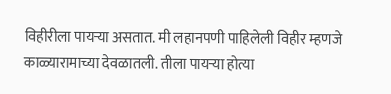विहीरीला पायर्‍या असतात. मी लहानपणी पाहिलेली विहीर म्हणजे काळ्यारामाच्या देवळातली. तीला पायर्‍या होत्या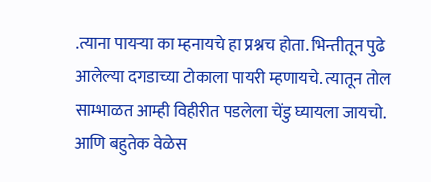.त्याना पायर्‍या का म्हनायचे हा प्रश्नच होता. भिन्तीतून पुढे आलेल्या दगडाच्या टोकाला पायरी म्हणायचे. त्यातून तोल साम्भाळत आम्ही विहीरीत पडलेला चेंडु घ्यायला जायचो. आणि बहुतेक वेळेस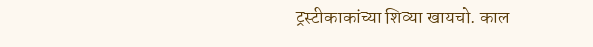ट्रस्टीकाकांच्या शिव्या खायचो. काल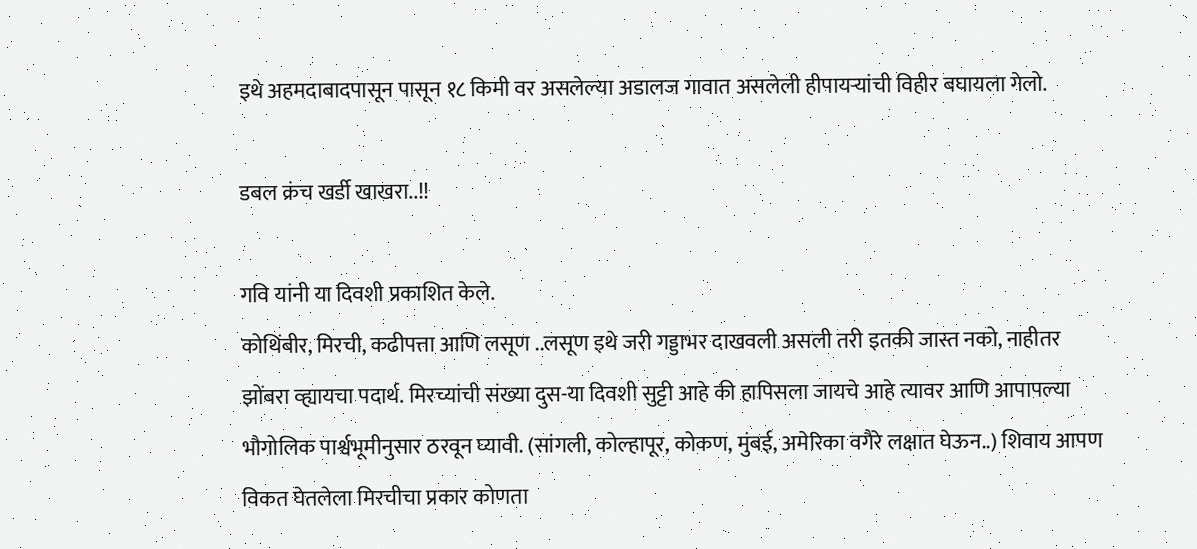इथे अहमदाबादपासून पासून १८ किमी वर असलेल्या अडालज गावात असलेली हीपायर्‍यांची विहीर बघायला गेलो.

डबल क्रंच खर्डी खाखरा..!!

गवि यांनी या दिवशी प्रकाशित केले.
कोथिंबीर, मिरची, कढीपत्ता आणि लसूण ..लसूण इथे जरी गड्डाभर दाखवली असली तरी इतकी जास्त नको, नाहीतर झोंबरा व्ह्यायचा पदार्थ. मिरच्यांची संख्या दुस-या दिवशी सुट्टी आहे की हापिसला जायचे आहे त्यावर आणि आपापल्या भौगोलिक पार्श्वभूमीनुसार ठरवून घ्यावी. (सांगली, कोल्हापूर, कोकण, मुंबई, अमेरिका वगैरे लक्षात घेऊन..) शिवाय आपण विकत घेतलेला मिरचीचा प्रकार कोणता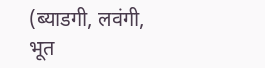(ब्याडगी, लवंगी, भूत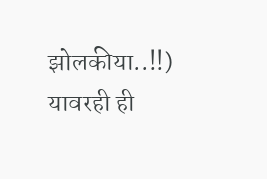झोलकीया..!!) यावरही ही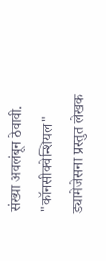संख्या अवलंबून ठेवावी. "कॉनसीक्वेन्शियल" ड्यामेजेसना प्रस्तुत लेखक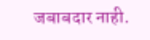जबाबदार नाही.